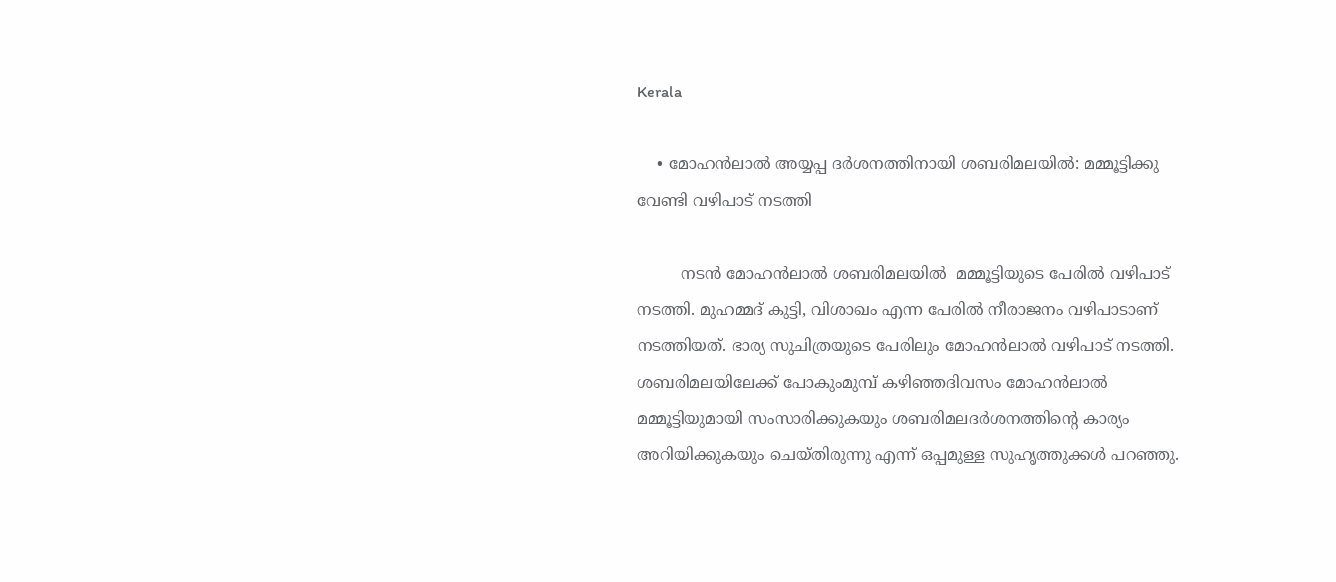Kerala

    • മോഹൻലാൽ അയ്യപ്പ ദർശനത്തിനായി ശബരിമലയിൽ: മമ്മൂട്ടിക്കു വേണ്ടി വഴിപാട് നടത്തി

         നടൻ മോഹന്‍ലാല്‍ ശബരിമലയില്‍  മമ്മൂട്ടിയുടെ പേരില്‍ വഴിപാട് നടത്തി. മുഹമ്മദ് കുട്ടി, വിശാഖം എന്ന പേരിൽ നീരാജനം വഴിപാടാണ്  നടത്തിയത്. ഭാര്യ സുചിത്രയുടെ പേരിലും മോഹന്‍ലാല്‍ വഴിപാട് നടത്തി. ശബരിമലയിലേക്ക് പോകുംമുമ്പ് കഴിഞ്ഞദിവസം മോഹന്‍ലാല്‍ മമ്മൂട്ടിയുമായി സംസാരിക്കുകയും ശബരിമലദർശനത്തിന്‍റെ കാര്യം അറിയിക്കുകയും ചെയ്തിരുന്നു എന്ന് ഒപ്പമുള്ള സുഹൃത്തുക്കൾ പറഞ്ഞു.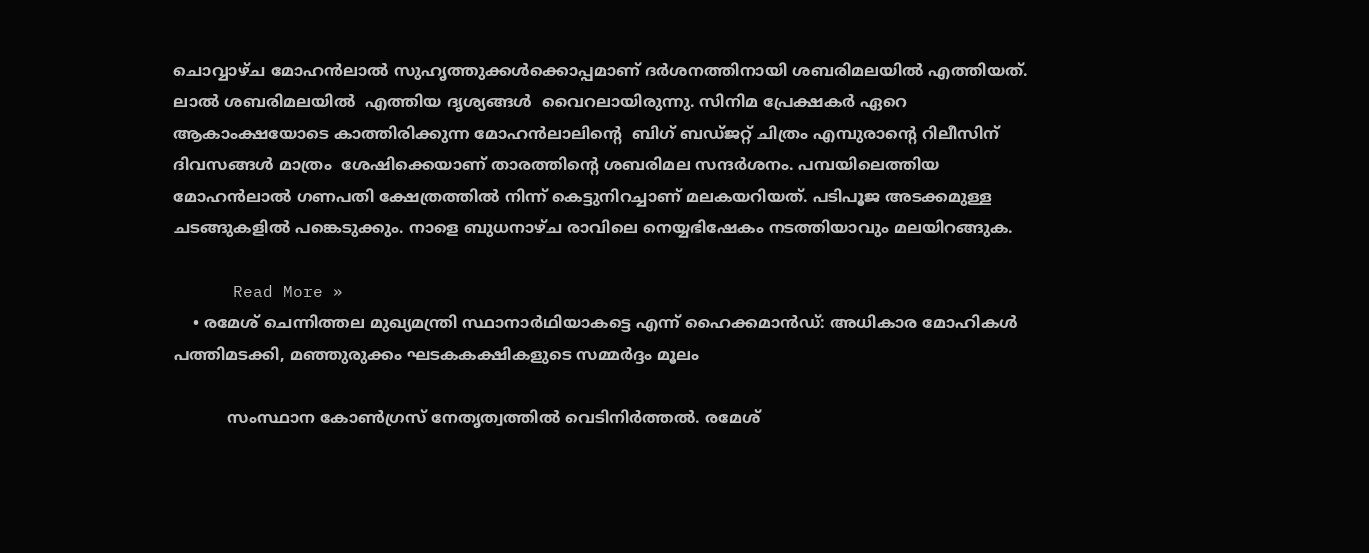ചൊവ്വാഴ്ച മോഹന്‍ലാല്‍ സുഹൃത്തുക്കള്‍ക്കൊപ്പമാണ് ദര്‍ശനത്തിനായി ശബരിമലയില്‍ എത്തിയത്. ലാല്‍ ശബരിമലയിൽ  എത്തിയ ദൃശ്യങ്ങള്‍  വൈറലായിരുന്നു. സിനിമ പ്രേക്ഷകര്‍ ഏറെ ആകാംക്ഷയോടെ കാത്തിരിക്കുന്ന മോഹൻലാലിൻ്റെ  ബിഗ് ബഡ്ജറ്റ് ചിത്രം എമ്പുരാൻ്റെ റിലീസിന് ദിവസങ്ങൾ മാത്രം  ശേഷിക്കെയാണ് താരത്തിന്റെ ശബരിമല സന്ദർശനം. പമ്പയിലെത്തിയ മോഹൻലാൽ ഗണപതി ക്ഷേത്രത്തിൽ നിന്ന് കെട്ടുനിറച്ചാണ് മലകയറിയത്. പടിപൂജ അടക്കമുള്ള ചടങ്ങുകളിൽ പങ്കെടുക്കും. നാളെ ബുധനാഴ്ച രാവിലെ നെയ്യഭിഷേകം നടത്തിയാവും മലയിറങ്ങുക.

      Read More »
    • രമേശ് ചെന്നിത്തല മുഖ്യമന്ത്രി സ്ഥാനാർഥിയാകട്ടെ എന്ന് ഹൈക്കമാൻഡ്: അധികാര മോഹികൾ പത്തിമടക്കി, മഞ്ഞുരുക്കം ഘടകകക്ഷികളുടെ സമ്മർദ്ദം മൂലം

           സംസ്ഥാന കോൺഗ്രസ് നേതൃത്വത്തിൽ വെടിനിർത്തൽ. രമേശ്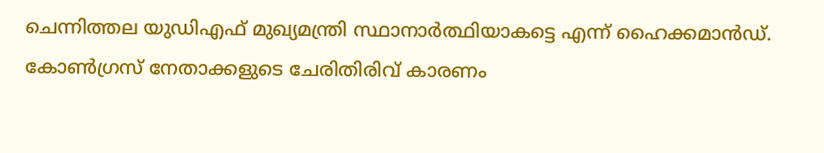ചെന്നിത്തല യുഡിഎഫ് മുഖ്യമന്ത്രി സ്ഥാനാർത്ഥിയാകട്ടെ എന്ന് ഹൈക്കമാൻഡ്. കോൺഗ്രസ് നേതാക്കളുടെ ചേരിതിരിവ് കാരണം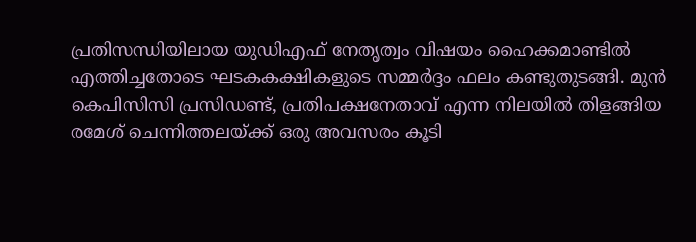പ്രതിസന്ധിയിലായ യുഡിഎഫ് നേതൃത്വം വിഷയം ഹൈക്കമാണ്ടിൽ എത്തിച്ചതോടെ ഘടകകക്ഷികളുടെ സമ്മർദ്ദം ഫലം കണ്ടുതുടങ്ങി. മുൻ കെപിസിസി പ്രസിഡണ്ട്, പ്രതിപക്ഷനേതാവ് എന്ന നിലയിൽ തിളങ്ങിയ രമേശ് ചെന്നിത്തലയ്ക്ക് ഒരു അവസരം കൂടി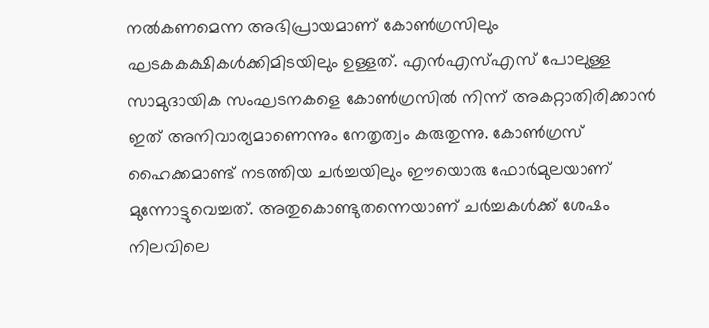നൽകണമെന്ന അഭിപ്രായമാണ് കോൺഗ്രസിലും ഘടകകക്ഷികൾക്കിമിടയിലും ഉള്ളത്. എൻഎസ്എസ് പോലുള്ള സാമുദായിക സംഘടനകളെ കോൺഗ്രസിൽ നിന്ന് അകറ്റാതിരിക്കാൻ ഇത് അനിവാര്യമാണെന്നും നേതൃത്വം കരുതുന്നു. കോൺഗ്രസ് ഹൈക്കമാണ്ട് നടത്തിയ ചർച്ചയിലും ഈയൊരു ഫോർമുലയാണ് മുന്നോട്ടുവെച്ചത്. അതുകൊണ്ടുതന്നെയാണ് ചർച്ചകൾക്ക് ശേഷം നിലവിലെ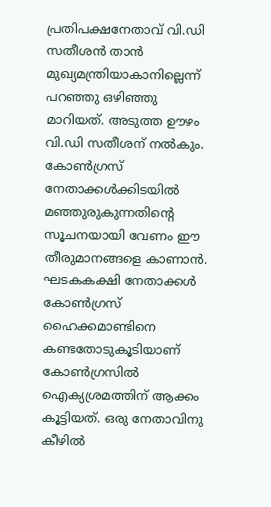പ്രതിപക്ഷനേതാവ് വി.ഡി സതീശൻ താൻ മുഖ്യമന്ത്രിയാകാനില്ലെന്ന് പറഞ്ഞു ഒഴിഞ്ഞു മാറിയത്. അടുത്ത ഊഴം വി.ഡി സതീശന് നൽകും. കോൺഗ്രസ് നേതാക്കൾക്കിടയിൽ മഞ്ഞുരുകുന്നതിന്റെ സൂചനയായി വേണം ഈ തീരുമാനങ്ങളെ കാണാൻ. ഘടകകക്ഷി നേതാക്കൾ കോൺഗ്രസ് ഹൈക്കമാണ്ടിനെ കണ്ടതോടുകൂടിയാണ് കോൺഗ്രസിൽ ഐക്യശ്രമത്തിന് ആക്കം കൂട്ടിയത്. ഒരു നേതാവിനു കീഴിൽ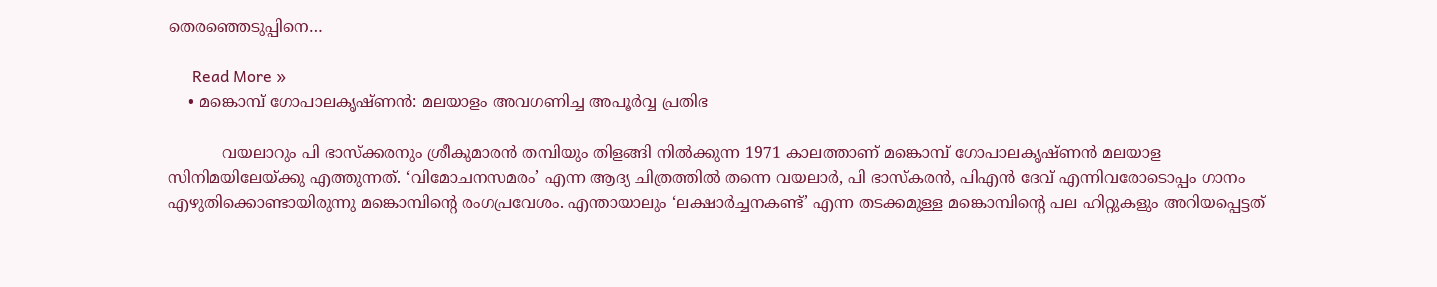തെരഞ്ഞെടുപ്പിനെ…

      Read More »
    • മങ്കൊമ്പ് ഗോപാലകൃഷ്ണൻ: മലയാളം അവഗണിച്ച അപൂർവ്വ പ്രതിഭ

           വയലാറും പി ഭാസ്‌ക്കരനും ശ്രീകുമാരന്‍ തമ്പിയും തിളങ്ങി നില്‍ക്കുന്ന 1971 കാലത്താണ് മങ്കൊമ്പ് ഗോപാലകൃഷ്ണൻ മലയാള സിനിമയിലേയ്ക്കു എത്തുന്നത്. ‘വിമോചനസമരം’ എന്ന ആദ്യ ചിത്രത്തിൽ തന്നെ വയലാര്‍, പി ഭാസ്കരന്‍, പിഎന്‍ ദേവ്‌ എന്നിവരോടൊപ്പം ഗാനം എഴുതിക്കൊണ്ടായിരുന്നു മങ്കൊമ്പിൻ്റെ രംഗപ്രവേശം. എന്തായാലും ‘ലക്ഷാര്‍ച്ചനകണ്ട്’ എന്ന തടക്കമുള്ള മങ്കൊമ്പിന്റെ പല ഹിറ്റുകളും അറിയപ്പെട്ടത്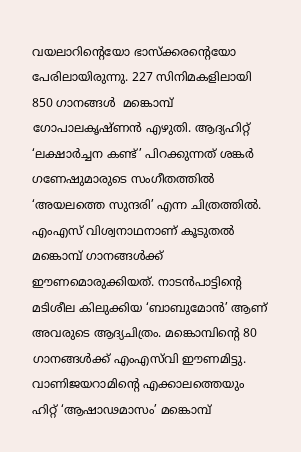വയലാറിന്റെയോ ഭാസ്‌ക്കരൻ്റെയോ പേരിലായിരുന്നു. 227 സിനിമകളിലായി 850 ഗാനങ്ങൾ  മങ്കൊമ്പ് ഗോപാലകൃഷ്ണൻ എഴുതി. ആദ്യഹിറ്റ്‌ ‘ലക്ഷാർച്ചന കണ്ട്’ പിറക്കുന്നത് ശങ്കർ ഗണേഷുമാരുടെ സംഗീതത്തിൽ ‘അയലത്തെ സുന്ദരി’ എന്ന ചിത്രത്തിൽ. എംഎസ് വിശ്വനാഥനാണ് കൂടുതൽ മങ്കൊമ്പ് ഗാനങ്ങൾക്ക് ഈണമൊരുക്കിയത്. നാടൻപാട്ടിന്റെ മടിശീല കിലുക്കിയ ‘ബാബുമോൻ’ ആണ് അവരുടെ ആദ്യചിത്രം. മങ്കൊമ്പിന്റെ 80 ഗാനങ്ങൾക്ക് എംഎസ്‌വി ഈണമിട്ടു. വാണിജയറാമിന്റെ എക്കാലത്തെയും ഹിറ്റ് ‘ആഷാഢമാസം’ മങ്കൊമ്പ്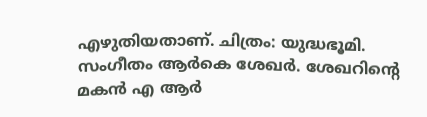എഴുതിയതാണ്. ചിത്രം: യുദ്ധഭൂമി. സംഗീതം ആർകെ ശേഖർ. ശേഖറിന്റെ മകൻ എ ആർ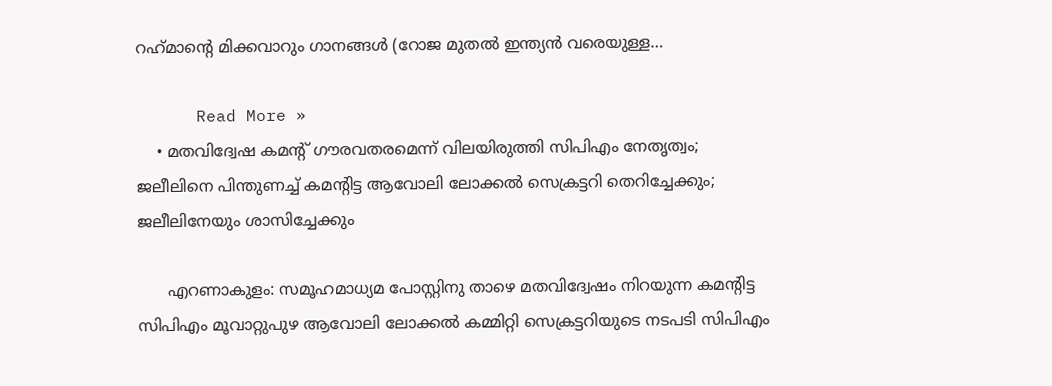റഹ്‌മാന്റെ മിക്കവാറും ഗാനങ്ങൾ (റോജ മുതൽ ഇന്ത്യൻ വരെയുള്ള…

      Read More »
    • മതവിദ്വേഷ കമന്റ് ഗൗരവതരമെന്ന് വിലയിരുത്തി സിപിഎം നേതൃത്വം; ജലീലിനെ പിന്തുണച്ച് കമന്റിട്ട ആവോലി ലോക്കല്‍ സെക്രട്ടറി തെറിച്ചേക്കും; ജലീലിനേയും ശാസിച്ചേക്കും

      എറണാകുളം: സമൂഹമാധ്യമ പോസ്റ്റിനു താഴെ മതവിദ്വേഷം നിറയുന്ന കമന്റിട്ട സിപിഎം മൂവാറ്റുപുഴ ആവോലി ലോക്കല്‍ കമ്മിറ്റി സെക്രട്ടറിയുടെ നടപടി സിപിഎം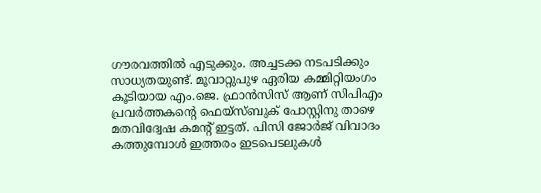ഗൗരവത്തില്‍ എടുക്കും. അച്ചടക്ക നടപടിക്കും സാധ്യതയുണ്ട്. മൂവാറ്റുപുഴ ഏരിയ കമ്മിറ്റിയംഗം കൂടിയായ എം.ജെ. ഫ്രാന്‍സിസ് ആണ് സിപിഎം പ്രവര്‍ത്തകന്റെ ഫെയ്സ്ബുക് പോസ്റ്റിനു താഴെ മതവിദ്വേഷ കമന്റ് ഇട്ടത്. പിസി ജോര്‍ജ് വിവാദം കത്തുമ്പോള്‍ ഇത്തരം ഇടപെടലുകള്‍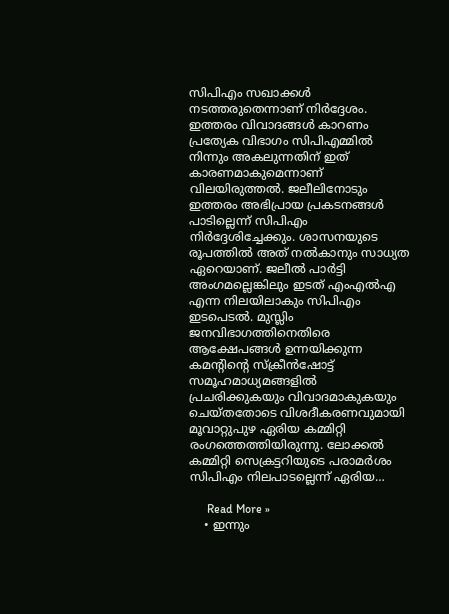സിപിഎം സഖാക്കള്‍ നടത്തരുതെന്നാണ് നിര്‍ദ്ദേശം. ഇത്തരം വിവാദങ്ങള്‍ കാറണം പ്രത്യേക വിഭാഗം സിപിഎമ്മില്‍ നിന്നും അകലുന്നതിന് ഇത് കാരണമാകുമെന്നാണ് വിലയിരുത്തല്‍. ജലീലിനോടും ഇത്തരം അഭിപ്രായ പ്രകടനങ്ങള്‍ പാടില്ലെന്ന് സിപിഎം നിര്‍ദ്ദേശിച്ചേക്കും. ശാസനയുടെ രൂപത്തില്‍ അത് നല്‍കാനും സാധ്യത ഏറെയാണ്. ജലീല്‍ പാര്‍ട്ടി അംഗമല്ലെങ്കിലും ഇടത് എംഎല്‍എ എന്ന നിലയിലാകും സിപിഎം ഇടപെടല്‍. മുസ്ലിം ജനവിഭാഗത്തിനെതിരെ ആക്ഷേപങ്ങള്‍ ഉന്നയിക്കുന്ന കമന്റിന്റെ സ്‌ക്രീന്‍ഷോട്ട് സമൂഹമാധ്യമങ്ങളില്‍ പ്രചരിക്കുകയും വിവാദമാകുകയും ചെയ്തതോടെ വിശദീകരണവുമായി മൂവാറ്റുപുഴ ഏരിയ കമ്മിറ്റി രംഗത്തെത്തിയിരുന്നു. ലോക്കല്‍ കമ്മിറ്റി സെക്രട്ടറിയുടെ പരാമര്‍ശം സിപിഎം നിലപാടല്ലെന്ന് ഏരിയ…

      Read More »
    • ഇന്നും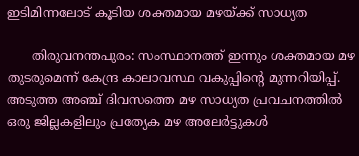ഇടിമിന്നലോട് കൂടിയ ശക്തമായ മഴയ്ക്ക് സാധ്യത

      തിരുവനന്തപുരം: സംസ്ഥാനത്ത് ഇന്നും ശക്തമായ മഴ തുടരുമെന്ന് കേന്ദ്ര കാലാവസ്ഥ വകുപ്പിന്റെ മുന്നറിയിപ്പ്. അടുത്ത അഞ്ച് ദിവസത്തെ മഴ സാധ്യത പ്രവചനത്തില്‍ ഒരു ജില്ലകളിലും പ്രത്യേക മഴ അലേര്‍ട്ടുകള്‍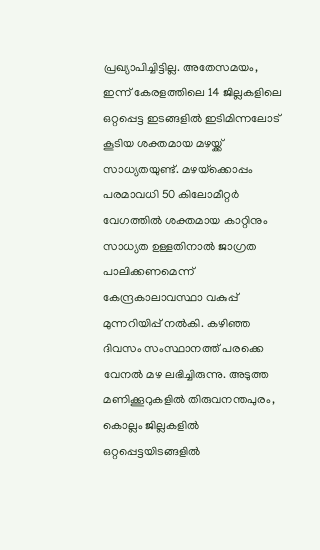പ്രഖ്യാപിച്ചിട്ടില്ല. അതേസമയം, ഇന്ന് കേരളത്തിലെ 14 ജില്ലകളിലെ ഒറ്റപ്പെട്ട ഇടങ്ങളില്‍ ഇടിമിന്നലോട് കൂടിയ ശക്തമായ മഴയ്ക്ക് സാധ്യതയുണ്ട്. മഴയ്‌ക്കൊപ്പം പരമാവധി 50 കിലോമീറ്റര്‍ വേഗത്തില്‍ ശക്തമായ കാറ്റിനും സാധ്യത ഉള്ളതിനാല്‍ ജാഗ്രത പാലിക്കണമെന്ന് കേന്ദ്രകാലാവസ്ഥാ വകുപ്പ് മുന്നറിയിപ്പ് നല്‍കി. കഴിഞ്ഞ ദിവസം സംസ്ഥാനത്ത് പരക്കെ വേനല്‍ മഴ ലഭിച്ചിരുന്നു. അടുത്ത മണിക്കൂറുകളില്‍ തിരുവനന്തപുരം, കൊല്ലം ജില്ലകളില്‍ ഒറ്റപ്പെട്ടയിടങ്ങളില്‍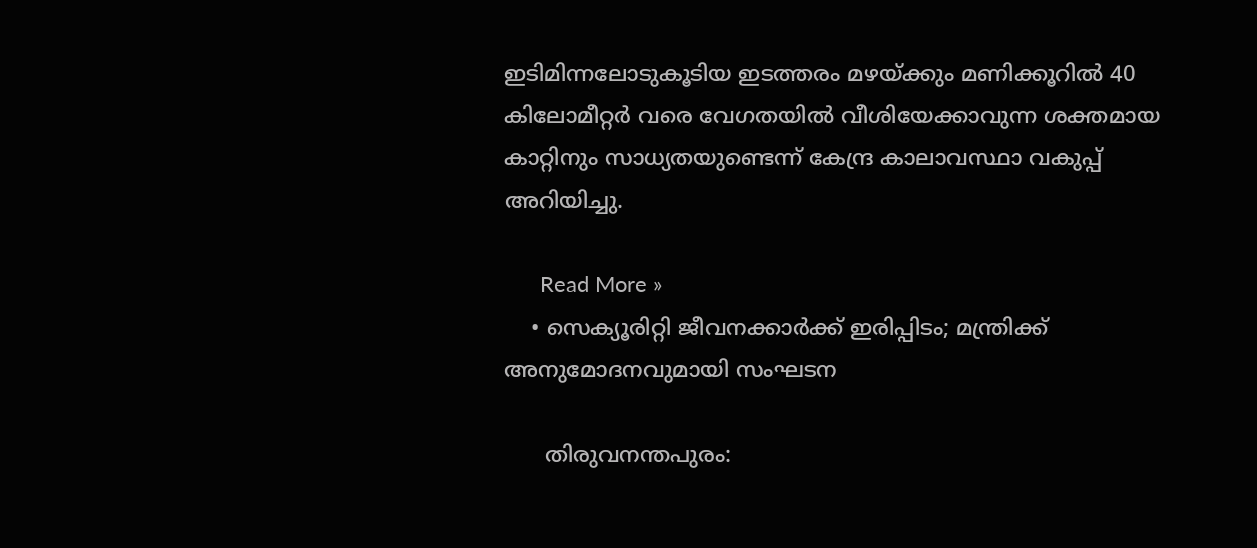ഇടിമിന്നലോടുകൂടിയ ഇടത്തരം മഴയ്ക്കും മണിക്കൂറില്‍ 40 കിലോമീറ്റര്‍ വരെ വേഗതയില്‍ വീശിയേക്കാവുന്ന ശക്തമായ കാറ്റിനും സാധ്യതയുണ്ടെന്ന് കേന്ദ്ര കാലാവസ്ഥാ വകുപ്പ് അറിയിച്ചു.

      Read More »
    • സെക്യൂരിറ്റി ജീവനക്കാര്‍ക്ക് ഇരിപ്പിടം; മന്ത്രിക്ക് അനുമോദനവുമായി സംഘടന

      തിരുവനന്തപുരം: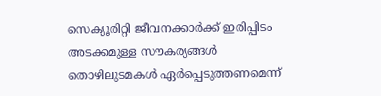സെക്യൂരിറ്റി ജീവനക്കാര്‍ക്ക് ഇരിപ്പിടം അടക്കമുള്ള സൗകര്യങ്ങള്‍ തൊഴിലുടമകള്‍ ഏര്‍പ്പെടുത്തണമെന്ന്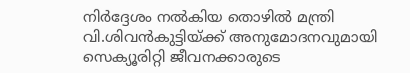നിര്‍ദ്ദേശം നല്‍കിയ തൊഴില്‍ മന്ത്രി വി.ശിവന്‍കുട്ടിയ്ക്ക് അനുമോദനവുമായി സെക്യൂരിറ്റി ജീവനക്കാരുടെ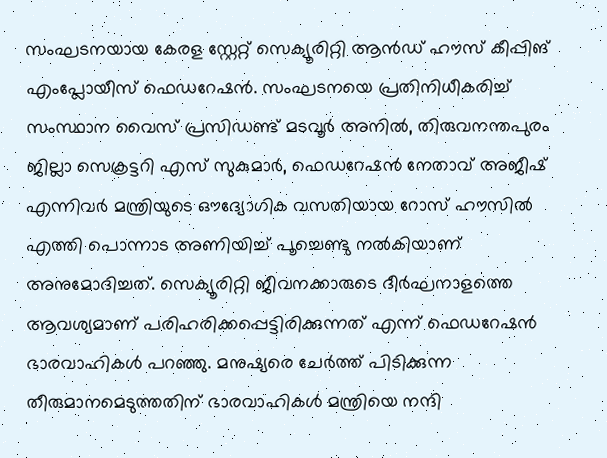സംഘടനയായ കേരള സ്റ്റേറ്റ് സെക്യൂരിറ്റി ആന്‍ഡ് ഹൗസ് കീപ്പിങ് എംപ്ലോയീസ് ഫെഡറേഷന്‍. സംഘടനയെ പ്രതിനിധീകരിച്ച് സംസ്ഥാന വൈസ് പ്രസിഡണ്ട് മടവൂര്‍ അനില്‍, തിരുവനന്തപുരം ജില്ലാ സെക്രട്ടറി എസ് സുകുമാര്‍, ഫെഡറേഷന്‍ നേതാവ് അജീഷ് എന്നിവര്‍ മന്ത്രിയുടെ ഔദ്യോഗിക വസതിയായ റോസ് ഹൗസില്‍ എത്തി പൊന്നാട അണിയിച്ച് പൂച്ചെണ്ടു നല്‍കിയാണ് അനുമോദിച്ചത്. സെക്യൂരിറ്റി ജീവനക്കാരുടെ ദീര്‍ഘനാളത്തെ ആവശ്യമാണ് പരിഹരിക്കപ്പെട്ടിരിക്കുന്നത് എന്ന് ഫെഡറേഷന്‍ ഭാരവാഹികള്‍ പറഞ്ഞു. മനുഷ്യരെ ചേര്‍ത്ത് പിടിക്കുന്ന തീരുമാനമെടുത്തതിന് ഭാരവാഹികള്‍ മന്ത്രിയെ നന്ദി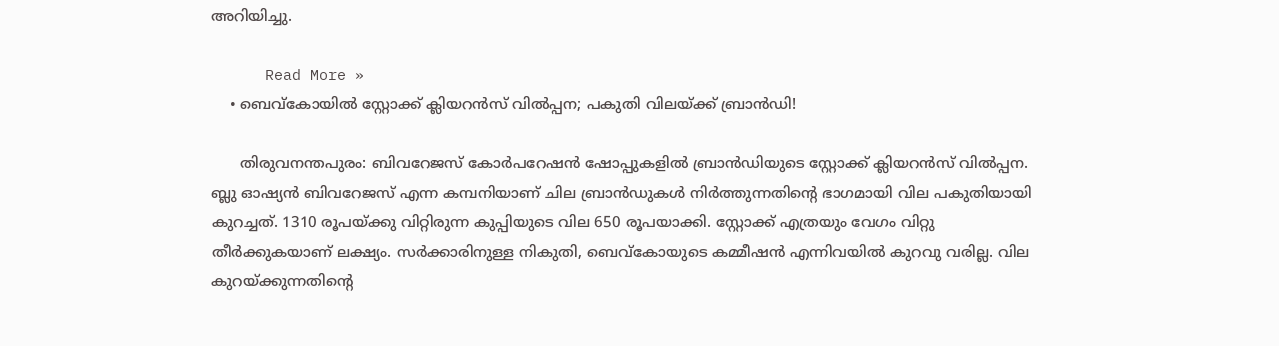അറിയിച്ചു.

      Read More »
    • ബെവ്‌കോയില്‍ സ്റ്റോക്ക് ക്ലിയറന്‍സ് വില്‍പ്പന; പകുതി വിലയ്ക്ക് ബ്രാന്‍ഡി!

      തിരുവനന്തപുരം: ബിവറേജസ് കോര്‍പറേഷന്‍ ഷോപ്പുകളില്‍ ബ്രാന്‍ഡിയുടെ സ്റ്റോക്ക് ക്ലിയറന്‍സ് വില്‍പ്പന. ബ്ലു ഓഷ്യന്‍ ബിവറേജസ് എന്ന കമ്പനിയാണ് ചില ബ്രാന്‍ഡുകള്‍ നിര്‍ത്തുന്നതിന്റെ ഭാഗമായി വില പകുതിയായി കുറച്ചത്. 1310 രൂപയ്ക്കു വിറ്റിരുന്ന കുപ്പിയുടെ വില 650 രൂപയാക്കി. സ്റ്റോക്ക് എത്രയും വേഗം വിറ്റു തീര്‍ക്കുകയാണ് ലക്ഷ്യം. സര്‍ക്കാരിനുള്ള നികുതി, ബെവ്‌കോയുടെ കമ്മീഷന്‍ എന്നിവയില്‍ കുറവു വരില്ല. വില കുറയ്ക്കുന്നതിന്റെ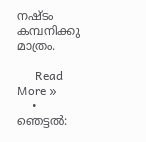നഷ്ടം കമ്പനിക്കു മാത്രം.

      Read More »
    • ഞെട്ടൽ: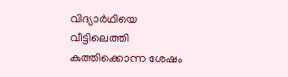വിദ്യാർഥിയെ വീട്ടിലെത്തി കുത്തിക്കൊന്ന ശേഷം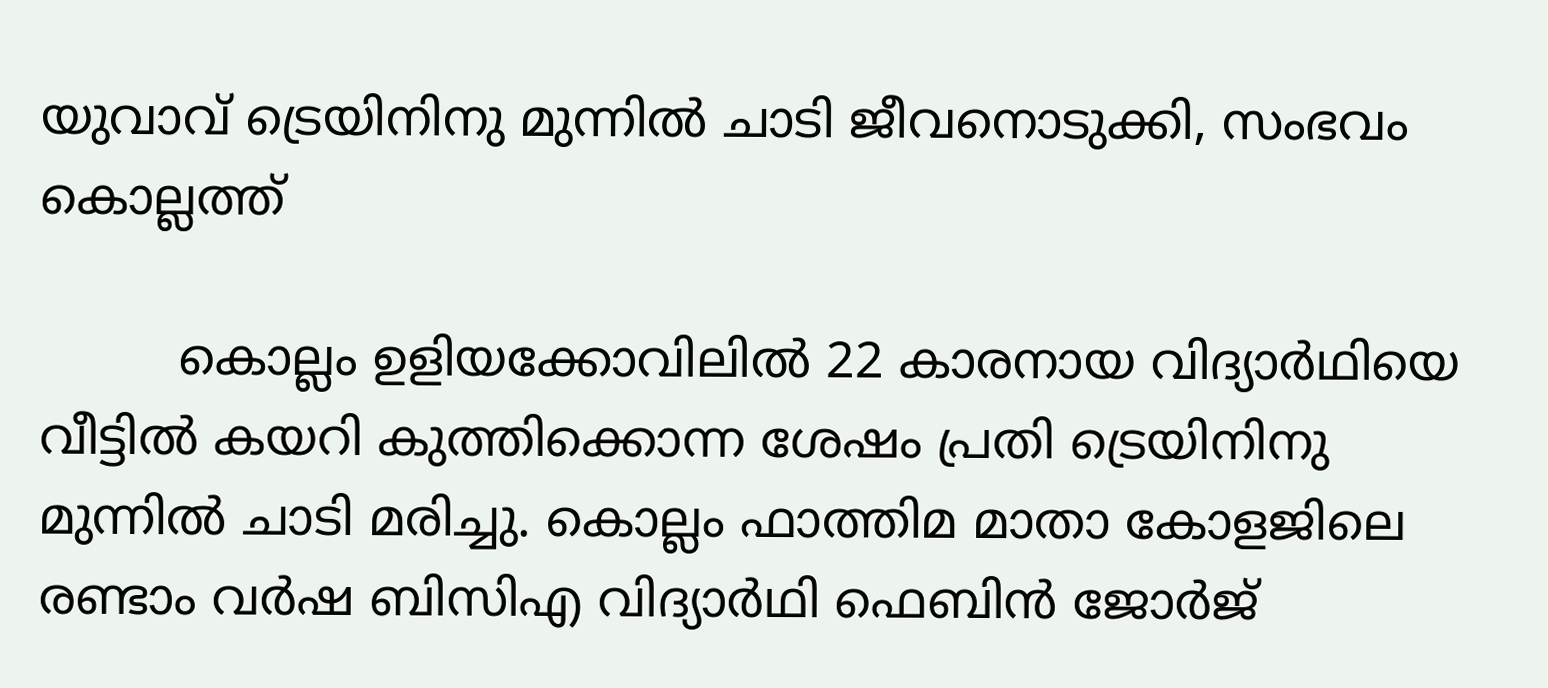യുവാവ് ട്രെയിനിനു മുന്നിൽ ചാടി ജീവനൊടുക്കി, സംഭവം കൊല്ലത്ത്

         കൊല്ലം ഉളിയക്കോവിലിൽ 22 കാരനായ വിദ്യാർഥിയെ വീട്ടിൽ കയറി കുത്തിക്കൊന്ന ശേഷം പ്രതി ട്രെയിനിനു മുന്നിൽ ചാടി മരിച്ചു. കൊല്ലം ഫാത്തിമ മാതാ കോളജിലെ രണ്ടാം വർഷ ബിസിഎ വിദ്യാർഥി ഫെബിൻ ജോർജ്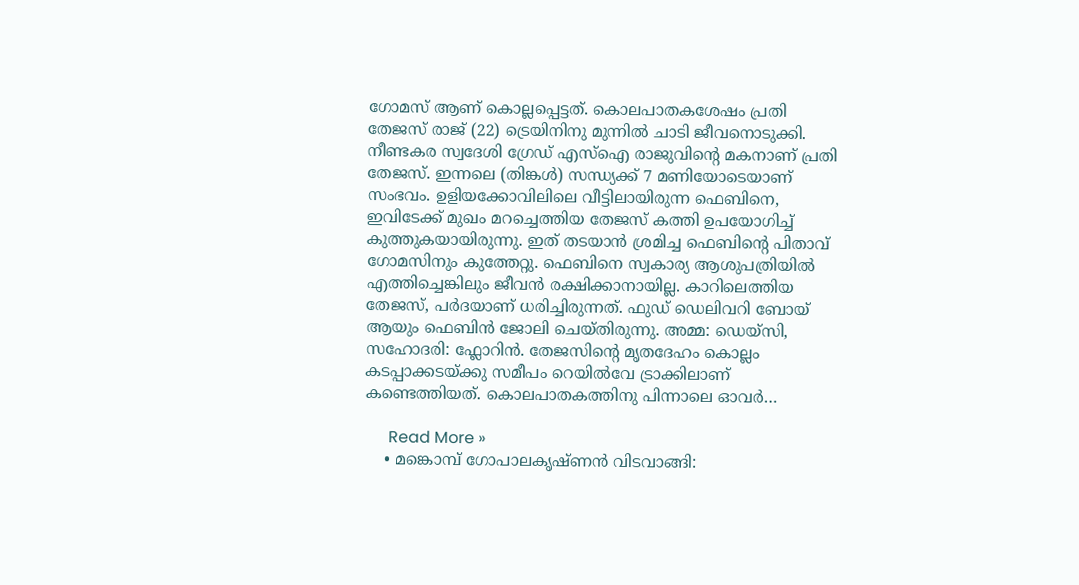ഗോമസ് ആണ് കൊല്ലപ്പെട്ടത്. കൊലപാതകശേഷം പ്രതി തേജസ് രാജ് (22) ട്രെയിനിനു മുന്നിൽ ചാടി ജീവനൊടുക്കി. നീണ്ടകര സ്വദേശി ഗ്രേഡ് എസ്ഐ രാജുവിന്റെ മകനാണ് പ്രതി തേജസ്. ഇന്നലെ (തിങ്കൾ) സന്ധ്യക്ക് 7 മണിയോടെയാണ് സംഭവം. ഉളിയക്കോവിലിലെ വീട്ടിലായിരുന്ന ഫെബിനെ, ഇവിടേക്ക് മുഖം മറച്ചെത്തിയ തേജസ് കത്തി ഉപയോഗിച്ച് കുത്തുകയായിരുന്നു. ഇത് തടയാൻ ശ്രമിച്ച ഫെബിന്റെ പിതാവ് ഗോമസിനും കുത്തേറ്റു. ഫെബിനെ സ്വകാര്യ ആശുപത്രിയിൽ എത്തിച്ചെങ്കിലും ജീവൻ രക്ഷിക്കാനായില്ല. കാറിലെത്തിയ തേജസ്, പർദയാണ് ധരിച്ചിരുന്നത്. ഫുഡ് ഡെലിവറി ബോയ് ആയും ഫെബിൻ ജോലി ചെയ്തിരുന്നു. അമ്മ: ഡെയ്സി, സഹോദരി: ഫ്ലോറിൻ. തേജസിന്റെ മൃതദേഹം കൊല്ലം കടപ്പാക്കടയ്ക്കു സമീപം റെയിൽവേ ട്രാക്കിലാണ് കണ്ടെത്തിയത്. കൊലപാതകത്തിനു പിന്നാലെ ഓവർ…

      Read More »
    • മങ്കൊമ്പ് ഗോപാലകൃഷ്‌ണൻ വിടവാങ്ങി: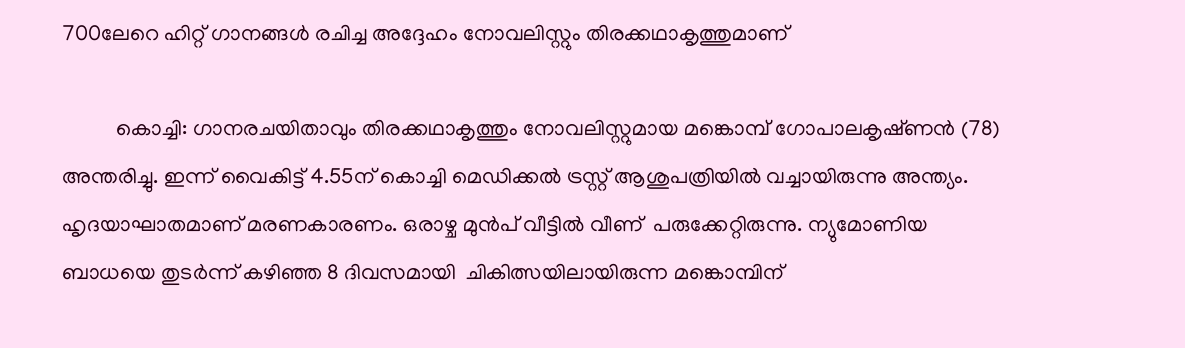700ലേറെ ഹിറ്റ് ഗാനങ്ങൾ രചിച്ച അദ്ദേഹം നോവലിസ്റ്റും തിരക്കഥാകൃത്തുമാണ്

          കൊച്ചി: ഗാനരചയിതാവും തിരക്കഥാകൃത്തും നോവലിസ്റ്റുമായ മങ്കൊമ്പ് ഗോപാലകൃഷ്‌ണൻ (78) അന്തരിച്ചു. ഇന്ന് വൈകിട്ട് 4.55ന് കൊച്ചി മെഡിക്കൽ ട്രസ്റ്റ് ആശുപത്രിയിൽ വച്ചായിരുന്നു അന്ത്യം. ഹൃദയാഘാതമാണ് മരണകാരണം. ഒരാഴ്ച മുൻപ് വീട്ടിൽ വീണ്  പരുക്കേറ്റിരുന്നു. ന്യുമോണിയ ബാധയെ തുടർന്ന് കഴിഞ്ഞ 8 ദിവസമായി  ചികിത്സയിലായിരുന്ന മങ്കൊമ്പിന്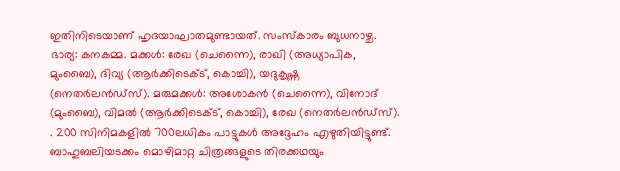ഇതിനിടെയാണ് ഹൃദയാഘാതമുണ്ടായത്. സംസ്കാരം ബുധനാഴ്ച. ഭാര്യ: കനകമ്മ. മക്കൾ: രേഖ (ചെന്നൈ), രാഖി (അധ്യാപിക, മുംബൈ), ദിവ്യ (ആർക്കിടെക്ട്, കൊച്ചി), യദുകൃഷ്ണ (നെതർലൻഡ്സ്). മരുമക്കൾ: അശോകൻ (ചെന്നൈ), വിനോദ് (മുംബൈ), വിമൽ (ആർക്കിടെക്ട്, കൊച്ചി), രേഖ (നെതർലൻഡ്സ്). . 200 സിനിമകളിൽ 700ലധികം പാട്ടുകൾ അദ്ദേഹം എഴുതിയിട്ടുണ്ട്. ബാഹുബലിയടക്കം മൊഴിമാറ്റ ചിത്രങ്ങളുടെ തിരക്കഥയും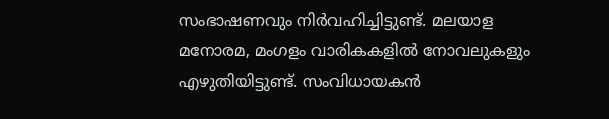സംഭാഷണവും നിർവഹിച്ചിട്ടുണ്ട്. മലയാള മനോരമ, മംഗളം വാരികകളിൽ നോവലുകളും എഴുതിയിട്ടുണ്ട്. സംവിധായകൻ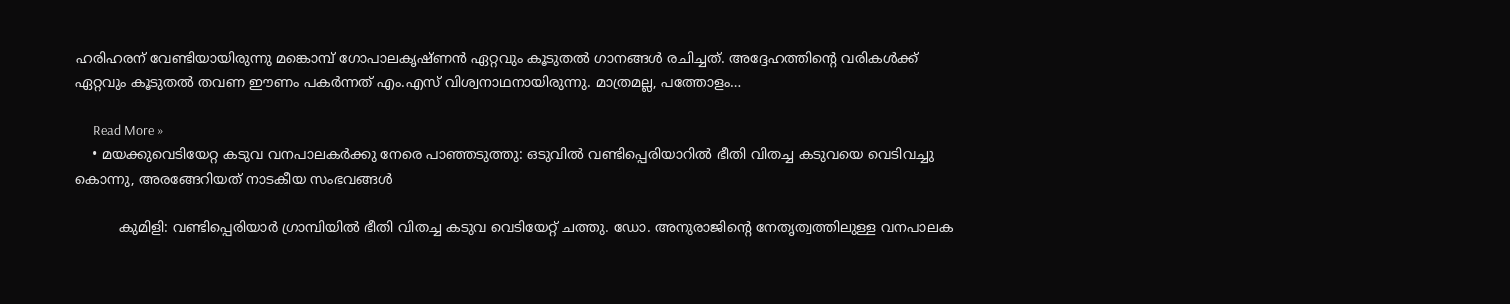ഹരിഹരന് വേണ്ടിയായിരുന്നു മങ്കൊമ്പ് ഗോപാലകൃഷ്‌ണൻ ഏറ്റവും കൂടുതൽ ഗാനങ്ങൾ രചിച്ചത്. അദ്ദേഹത്തിന്റെ വരികൾക്ക് ഏറ്റവും കൂടുതൽ തവണ ഈണം പകർന്നത് എം.എസ് വിശ്വനാഥനായിരുന്നു. മാത്രമല്ല, പത്തോളം…

      Read More »
    • മയക്കുവെടിയേറ്റ കടുവ വനപാലകർക്കു നേരെ പാഞ്ഞടുത്തു: ഒടുവിൽ വണ്ടിപ്പെരിയാറിൽ ഭീതി വിതച്ച കടുവയെ വെടിവച്ചു കൊന്നു, അരങ്ങേറിയത് നാടകീയ സംഭവങ്ങൾ

          കുമിളി: വണ്ടിപ്പെരിയാർ ഗ്രാമ്പിയിൽ ഭീതി വിതച്ച കടുവ വെടിയേറ്റ് ചത്തു. ഡോ. അനുരാജിന്റെ നേതൃത്വത്തിലുള്ള വനപാലക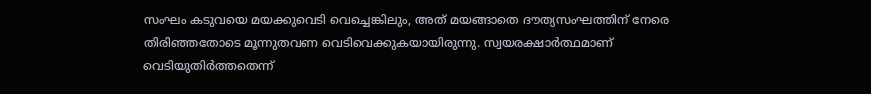സംഘം കടുവയെ മയക്കുവെടി വെച്ചെങ്കിലും, അത് മയങ്ങാതെ ദൗത്യസംഘത്തിന് നേരെ തിരിഞ്ഞതോടെ മൂന്നുതവണ വെടിവെക്കുകയായിരുന്നു. സ്വയരക്ഷാർത്ഥമാണ് വെടിയുതിർത്തതെന്ന്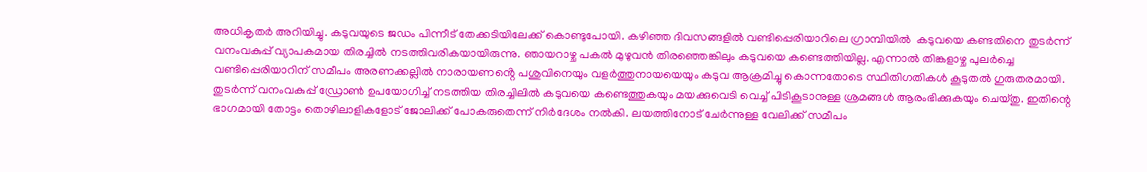അധികൃതർ അറിയിച്ചു. കടുവയുടെ ജഡം പിന്നീട് തേക്കടിയിലേക്ക് കൊണ്ടുപോയി. കഴിഞ്ഞ ദിവസങ്ങളിൽ വണ്ടിപ്പെരിയാറിലെ ഗ്രാമ്പിയിൽ  കടുവയെ കണ്ടതിനെ തുടർന്ന് വനംവകുപ്പ് വ്യാപകമായ തിരച്ചിൽ നടത്തിവരികയായിരുന്നു. ഞായറാഴ്ച പകൽ മുഴുവൻ തിരഞ്ഞെങ്കിലും കടുവയെ കണ്ടെത്തിയില്ല. എന്നാൽ തിങ്കളാഴ്ച പുലർച്ചെ വണ്ടിപ്പെരിയാറിന് സമീപം അരണക്കല്ലിൽ നാരായണൻ്റെ പശുവിനെയും വളർത്തുനായയെയും കടുവ ആക്രമിച്ചു കൊന്നതോടെ സ്ഥിതിഗതികൾ കൂടുതൽ ഗുരുതരമായി. തുടർന്ന് വനംവകുപ്പ് ഡ്രോൺ ഉപയോഗിച്ച് നടത്തിയ തിരച്ചിലിൽ കടുവയെ കണ്ടെത്തുകയും മയക്കുവെടി വെച്ച് പിടികൂടാനുള്ള ശ്രമങ്ങൾ ആരംഭിക്കുകയും ചെയ്തു. ഇതിന്റെ ഭാഗമായി തോട്ടം തൊഴിലാളികളോട് ജോലിക്ക് പോകരുതെന്ന് നിർദേശം നൽകി. ലയത്തിനോട് ചേർന്നുള്ള വേലിക്ക് സമീപം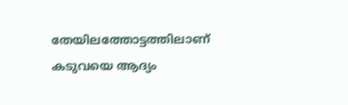തേയിലത്തോട്ടത്തിലാണ് കടുവയെ ആദ്യം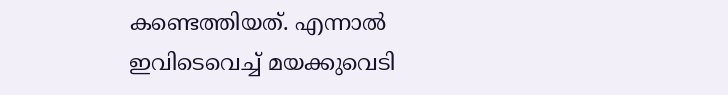കണ്ടെത്തിയത്. എന്നാൽ ഇവിടെവെച്ച് മയക്കുവെടി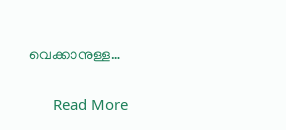വെക്കാനുള്ള…

      Read More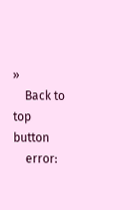»
    Back to top button
    error: